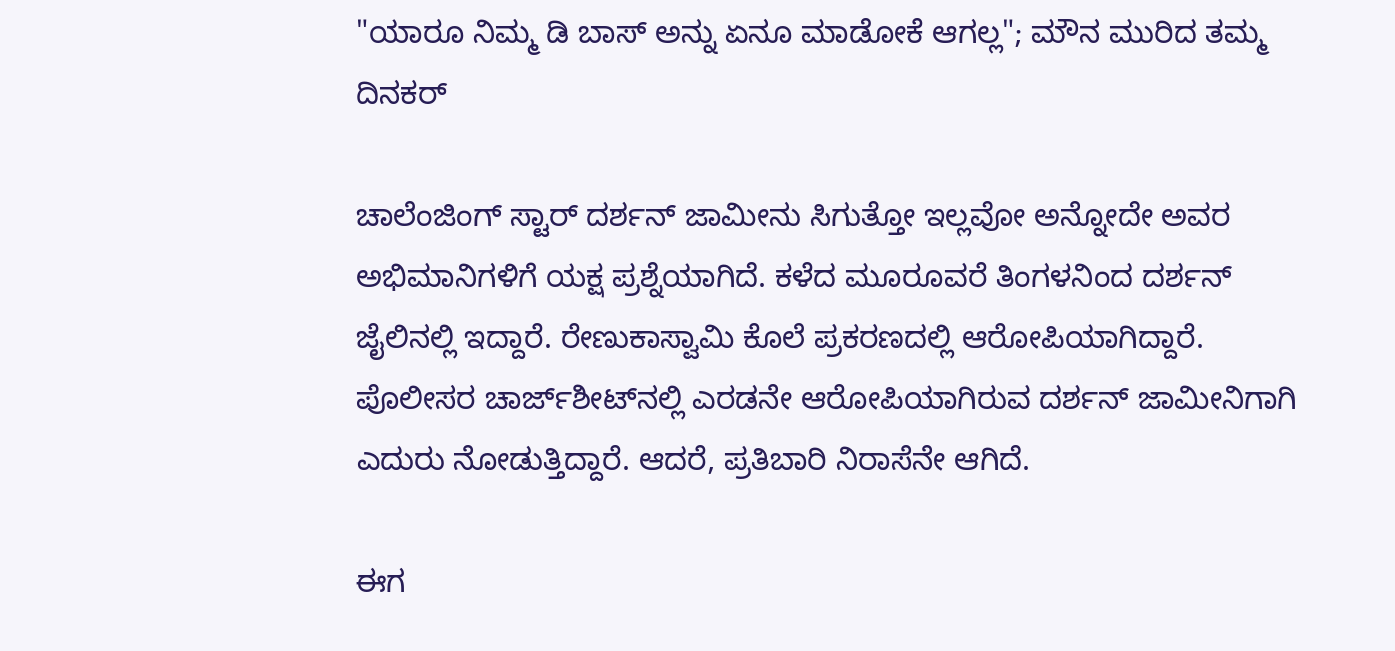"ಯಾರೂ ನಿಮ್ಮ ಡಿ ಬಾಸ್ ಅನ್ನು ಏನೂ ಮಾಡೋಕೆ ಆಗಲ್ಲ"; ಮೌನ ಮುರಿದ ತಮ್ಮ ದಿನಕರ್

ಚಾಲೆಂಜಿಂಗ್ ಸ್ಟಾರ್ ದರ್ಶನ್ ಜಾಮೀನು ಸಿಗುತ್ತೋ ಇಲ್ಲವೋ ಅನ್ನೋದೇ ಅವರ ಅಭಿಮಾನಿಗಳಿಗೆ ಯಕ್ಷ ಪ್ರಶ್ನೆಯಾಗಿದೆ. ಕಳೆದ ಮೂರೂವರೆ ತಿಂಗಳನಿಂದ ದರ್ಶನ್ ಜೈಲಿನಲ್ಲಿ ಇದ್ದಾರೆ. ರೇಣುಕಾಸ್ವಾಮಿ ಕೊಲೆ ಪ್ರಕರಣದಲ್ಲಿ ಆರೋಪಿಯಾಗಿದ್ದಾರೆ. ಪೊಲೀಸರ ಚಾರ್ಜ್‌ಶೀಟ್‌ನಲ್ಲಿ ಎರಡನೇ ಆರೋಪಿಯಾಗಿರುವ ದರ್ಶನ್ ಜಾಮೀನಿಗಾಗಿ ಎದುರು ನೋಡುತ್ತಿದ್ದಾರೆ. ಆದರೆ, ಪ್ರತಿಬಾರಿ ನಿರಾಸೆನೇ ಆಗಿದೆ.

ಈಗ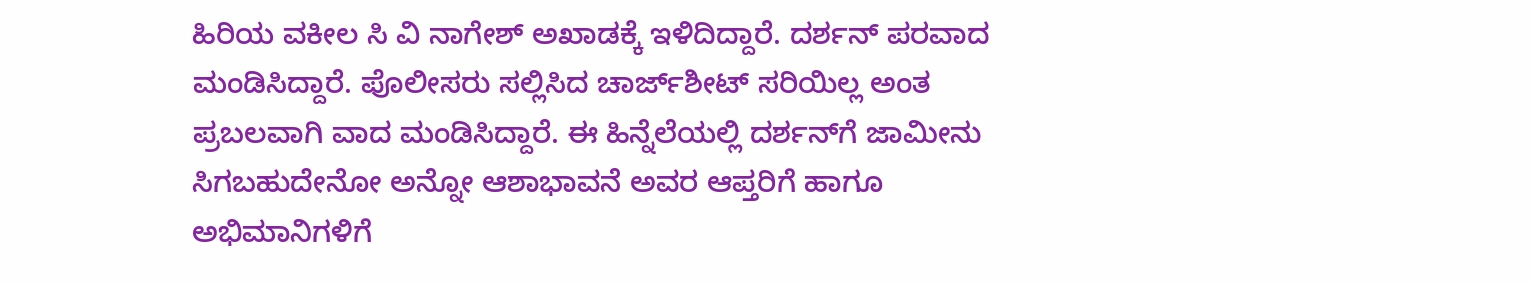ಹಿರಿಯ ವಕೀಲ ಸಿ ವಿ ನಾಗೇಶ್ ಅಖಾಡಕ್ಕೆ ಇಳಿದಿದ್ದಾರೆ. ದರ್ಶನ್ ಪರವಾದ ಮಂಡಿಸಿದ್ದಾರೆ. ಪೊಲೀಸರು ಸಲ್ಲಿಸಿದ ಚಾರ್ಜ್‌ಶೀಟ್‌ ಸರಿಯಿಲ್ಲ ಅಂತ ಪ್ರಬಲವಾಗಿ ವಾದ ಮಂಡಿಸಿದ್ದಾರೆ. ಈ ಹಿನ್ನೆಲೆಯಲ್ಲಿ ದರ್ಶನ್‌ಗೆ ಜಾಮೀನು ಸಿಗಬಹುದೇನೋ ಅನ್ನೋ ಆಶಾಭಾವನೆ ಅವರ ಆಪ್ತರಿಗೆ ಹಾಗೂ ಅಭಿಮಾನಿಗಳಿಗೆ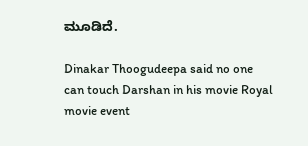ಮೂಡಿದೆ.

Dinakar Thoogudeepa said no one can touch Darshan in his movie Royal movie event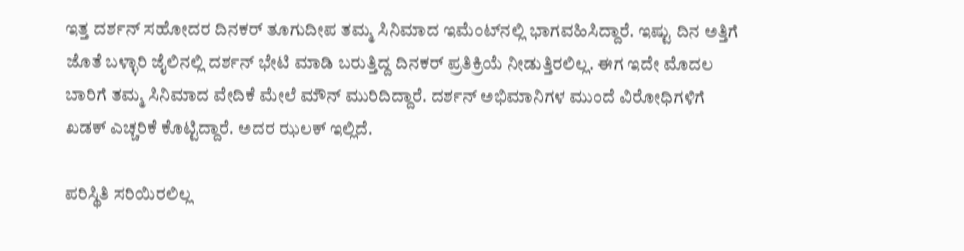ಇತ್ತ ದರ್ಶನ್ ಸಹೋದರ ದಿನಕರ್ ತೂಗುದೀಪ ತಮ್ಮ ಸಿನಿಮಾದ ಇಮೆಂಟ್‌ನಲ್ಲಿ ಭಾಗವಹಿಸಿದ್ದಾರೆ. ಇಷ್ಟು ದಿನ ಅತ್ತಿಗೆ ಜೊತೆ ಬಳ್ಳಾರಿ ಜೈಲಿನಲ್ಲಿ ದರ್ಶನ್ ಭೇಟಿ ಮಾಡಿ ಬರುತ್ತಿದ್ದ ದಿನಕರ್ ಪ್ರತಿಕ್ರಿಯೆ ನೀಡುತ್ತಿರಲಿಲ್ಲ. ಈಗ ಇದೇ ಮೊದಲ ಬಾರಿಗೆ ತಮ್ಮ ಸಿನಿಮಾದ ವೇದಿಕೆ ಮೇಲೆ ಮೌನ್ ಮುರಿದಿದ್ದಾರೆ. ದರ್ಶನ್ ಅಭಿಮಾನಿಗಳ ಮುಂದೆ ವಿರೋಧಿಗಳಿಗೆ ಖಡಕ್ ಎಚ್ಚರಿಕೆ ಕೊಟ್ಟಿದ್ದಾರೆ. ಅದರ ಝಲಕ್ ಇಲ್ಲಿದೆ.

ಪರಿಸ್ಥಿತಿ ಸರಿಯಿರಲಿಲ್ಲ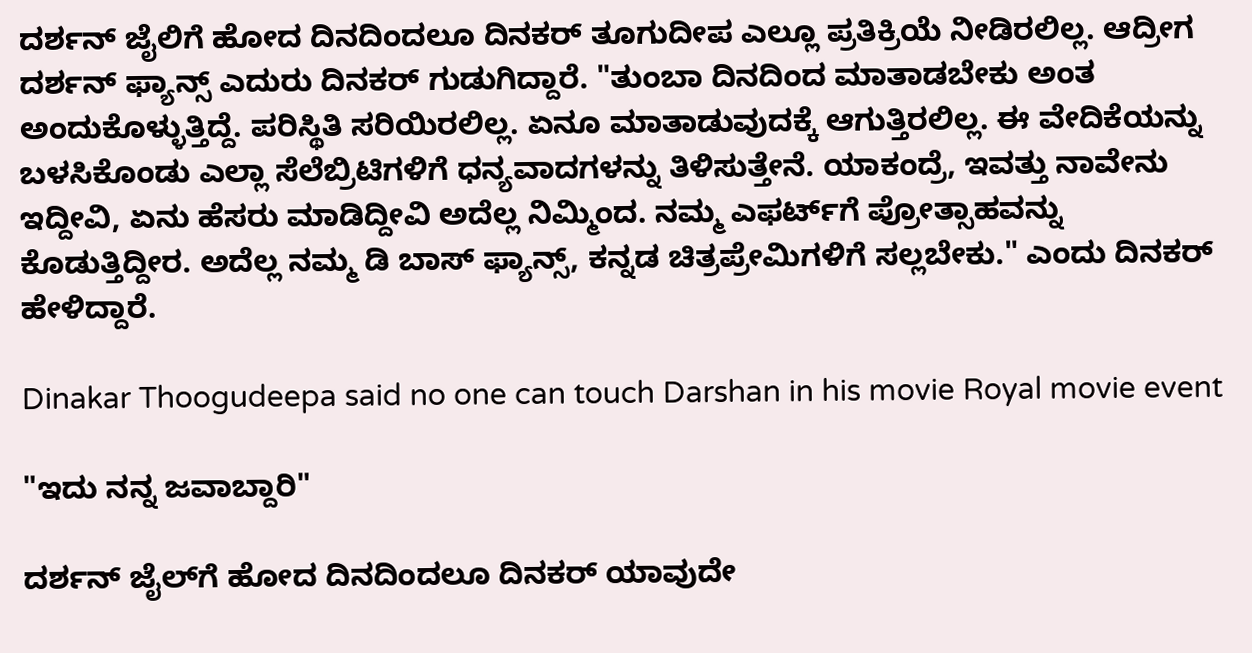ದರ್ಶನ್ ಜೈಲಿಗೆ ಹೋದ ದಿನದಿಂದಲೂ ದಿನಕರ್ ತೂಗುದೀಪ ಎಲ್ಲೂ ಪ್ರತಿಕ್ರಿಯೆ ನೀಡಿರಲಿಲ್ಲ. ಆದ್ರೀಗ ದರ್ಶನ್ ಫ್ಯಾನ್ಸ್‌ ಎದುರು ದಿನಕರ್ ಗುಡುಗಿದ್ದಾರೆ. "ತುಂಬಾ ದಿನದಿಂದ ಮಾತಾಡಬೇಕು ಅಂತ ಅಂದುಕೊಳ್ಳುತ್ತಿದ್ದೆ. ಪರಿಸ್ಥಿತಿ ಸರಿಯಿರಲಿಲ್ಲ. ಏನೂ ಮಾತಾಡುವುದಕ್ಕೆ ಆಗುತ್ತಿರಲಿಲ್ಲ. ಈ ವೇದಿಕೆಯನ್ನು ಬಳಸಿಕೊಂಡು ಎಲ್ಲಾ ಸೆಲೆಬ್ರಿಟಿಗಳಿಗೆ ಧನ್ಯವಾದಗಳನ್ನು ತಿಳಿಸುತ್ತೇನೆ. ಯಾಕಂದ್ರೆ, ಇವತ್ತು ನಾವೇನು ಇದ್ದೀವಿ, ಏನು ಹೆಸರು ಮಾಡಿದ್ದೀವಿ ಅದೆಲ್ಲ ನಿಮ್ಮಿಂದ. ನಮ್ಮ ಎಫರ್ಟ್‌ಗೆ ಪ್ರೋತ್ಸಾಹವನ್ನು ಕೊಡುತ್ತಿದ್ದೀರ. ಅದೆಲ್ಲ ನಮ್ಮ ಡಿ ಬಾಸ್ ಫ್ಯಾನ್ಸ್, ಕನ್ನಡ ಚಿತ್ರಪ್ರೇಮಿಗಳಿಗೆ ಸಲ್ಲಬೇಕು." ಎಂದು ದಿನಕರ್ ಹೇಳಿದ್ದಾರೆ.

Dinakar Thoogudeepa said no one can touch Darshan in his movie Royal movie event

"ಇದು ನನ್ನ ಜವಾಬ್ದಾರಿ"

ದರ್ಶನ್ ಜೈಲ್‌ಗೆ ಹೋದ ದಿನದಿಂದಲೂ ದಿನಕರ್ ಯಾವುದೇ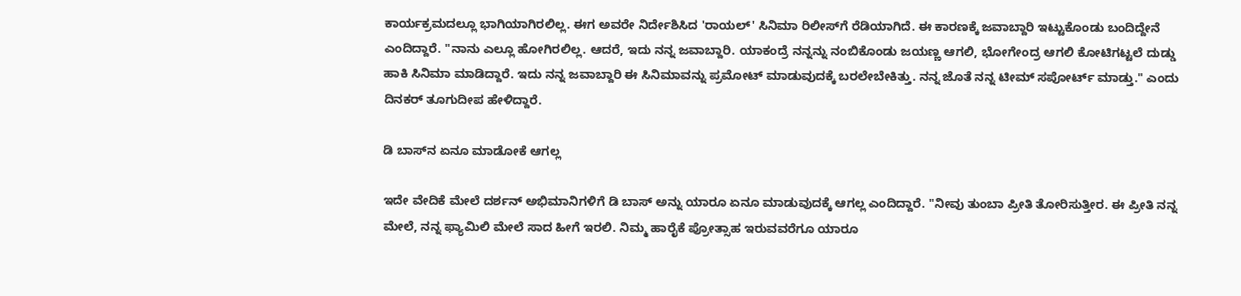ಕಾರ್ಯಕ್ರಮದಲ್ಲೂ ಭಾಗಿಯಾಗಿರಲಿಲ್ಲ. ಈಗ ಅವರೇ ನಿರ್ದೇಶಿಸಿದ 'ರಾಯಲ್' ಸಿನಿಮಾ ರಿಲೀಸ್‌ಗೆ ರೆಡಿಯಾಗಿದೆ. ಈ ಕಾರಣಕ್ಕೆ ಜವಾಬ್ದಾರಿ ಇಟ್ಟುಕೊಂಡು ಬಂದಿದ್ದೇನೆ ಎಂದಿದ್ದಾರೆ. "ನಾನು ಎಲ್ಲೂ ಹೋಗಿರಲಿಲ್ಲ. ಆದರೆ, ಇದು ನನ್ನ ಜವಾಬ್ದಾರಿ. ಯಾಕಂದ್ರೆ ನನ್ನನ್ನು ನಂಬಿಕೊಂಡು ಜಯಣ್ಣ ಆಗಲಿ, ಭೋಗೇಂದ್ರ ಆಗಲಿ ಕೋಟಿಗಟ್ಟಲೆ ದುಡ್ಡು ಹಾಕಿ ಸಿನಿಮಾ ಮಾಡಿದ್ದಾರೆ. ಇದು ನನ್ನ ಜವಾಬ್ದಾರಿ ಈ ಸಿನಿಮಾವನ್ನು ಪ್ರಮೋಟ್ ಮಾಡುವುದಕ್ಕೆ ಬರಲೇಬೇಕಿತ್ತು. ನನ್ನ ಜೊತೆ ನನ್ನ ಟೀಮ್ ಸಪೋರ್ಟ್ ಮಾಡ್ತು." ಎಂದು ದಿನಕರ್ ತೂಗುದೀಪ ಹೇಳಿದ್ದಾರೆ.

ಡಿ ಬಾಸ್‌ನ ಏನೂ ಮಾಡೋಕೆ ಆಗಲ್ಲ

ಇದೇ ವೇದಿಕೆ ಮೇಲೆ ದರ್ಶನ್ ಅಭಿಮಾನಿಗಳಿಗೆ ಡಿ ಬಾಸ್‌ ಅನ್ನು ಯಾರೂ ಏನೂ ಮಾಡುವುದಕ್ಕೆ ಆಗಲ್ಲ ಎಂದಿದ್ದಾರೆ. "ನೀವು ತುಂಬಾ ಪ್ರೀತಿ ತೋರಿಸುತ್ತೀರ. ಈ ಪ್ರೀತಿ ನನ್ನ ಮೇಲೆ, ನನ್ನ ಫ್ಯಾಮಿಲಿ ಮೇಲೆ ಸಾದ ಹೀಗೆ ಇರಲಿ. ನಿಮ್ಮ ಹಾರೈಕೆ ಪ್ರೋತ್ಸಾಹ ಇರುವವರೆಗೂ ಯಾರೂ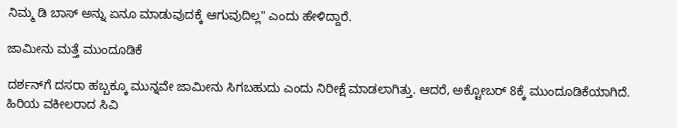ನಿಮ್ಮ ಡಿ ಬಾಸ್ ಅನ್ನು ಏನೂ ಮಾಡುವುದಕ್ಕೆ ಆಗುವುದಿಲ್ಲ" ಎಂದು ಹೇಳಿದ್ದಾರೆ.

ಜಾಮೀನು ಮತ್ತೆ ಮುಂದೂಡಿಕೆ

ದರ್ಶನ್‌ಗೆ ದಸರಾ ಹಬ್ಬಕ್ಕೂ ಮುನ್ನವೇ ಜಾಮೀನು ಸಿಗಬಹುದು ಎಂದು ನಿರೀಕ್ಷೆ ಮಾಡಲಾಗಿತ್ತು. ಆದರೆ, ಅಕ್ಟೋಬರ್ 8ಕ್ಕೆ ಮುಂದೂಡಿಕೆಯಾಗಿದೆ. ಹಿರಿಯ ವಕೀಲರಾದ ಸಿವಿ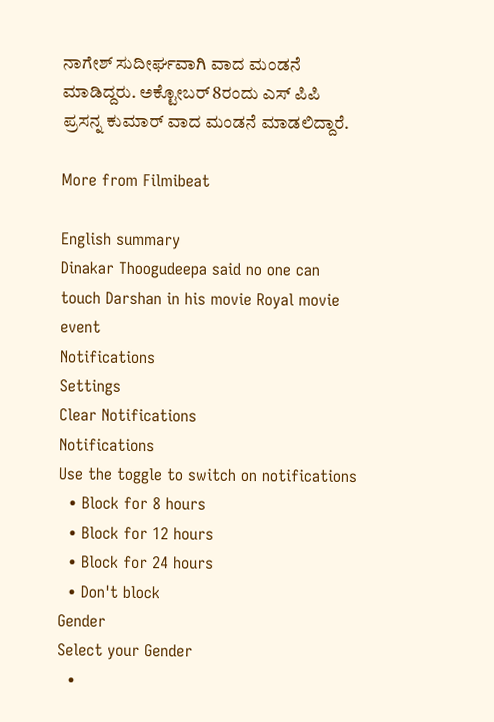ನಾಗೇಶ್ ಸುದೀರ್ಘವಾಗಿ ವಾದ ಮಂಡನೆ ಮಾಡಿದ್ದರು. ಅಕ್ಟೋಬರ್ 8ರಂದು ಎಸ್ ಪಿಪಿ ಪ್ರಸನ್ನ ಕುಮಾರ್ ವಾದ ಮಂಡನೆ ಮಾಡಲಿದ್ದಾರೆ.

More from Filmibeat

English summary
Dinakar Thoogudeepa said no one can touch Darshan in his movie Royal movie event
Notifications
Settings
Clear Notifications
Notifications
Use the toggle to switch on notifications
  • Block for 8 hours
  • Block for 12 hours
  • Block for 24 hours
  • Don't block
Gender
Select your Gender
  •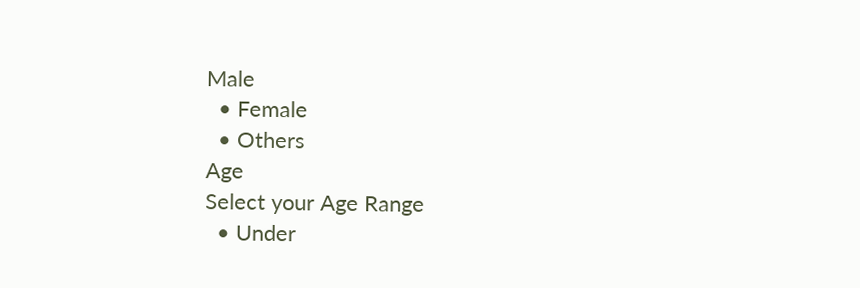Male
  • Female
  • Others
Age
Select your Age Range
  • Under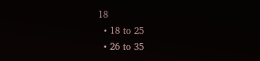18
  • 18 to 25
  • 26 to 35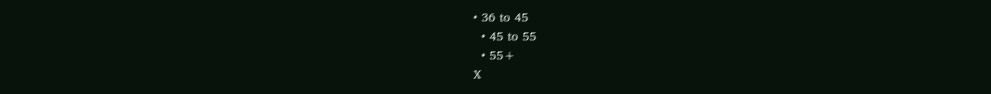• 36 to 45
  • 45 to 55
  • 55+
X